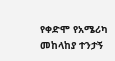የቀድሞ የአሜሪካ መከላከያ ተንታኝ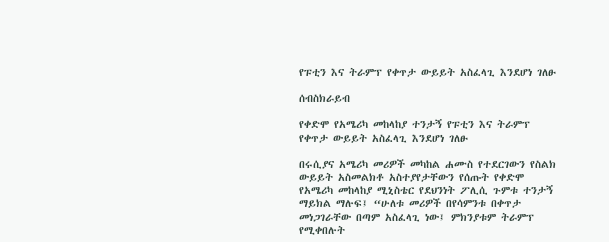የፑቲን እና ትራምፕ የቀጥታ ውይይት አስፈላጊ እንደሆነ ገለፁ

ሰብስክራይብ

የቀድሞ የአሜሪካ መከላከያ ተንታኝ የፑቲን እና ትራምፕ የቀጥታ ውይይት አስፈላጊ እንደሆነ ገለፁ

በሩሲያና አሜሪካ መሪዎች መካከል ሐሙስ የተደርገውን የስልክ ውይይት አስመልክቶ አስተያየታቸውን የሰጡት የቀድሞ የአሜሪካ መከላከያ ሚኒስቴር የደህንነት ፖሊሲ ጉምቱ ተንታኝ ማይክል ማሉፍ፤ “ሁለቱ መሪዎች በየሳምንቱ በቀጥታ መነጋገራቸው በጣም አስፈላጊ ነው፤ ምክንያቱም ትራምፕ የሚቀበሉት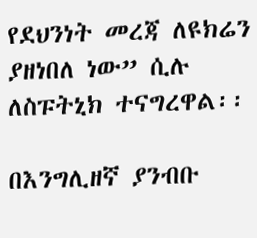የደህንነት መረጃ ለዩክሬን ያዘነበለ ነው” ሲሉ ለስፑትኒክ ተናግረዋል፡፡

በእንግሊዘኛ ያንብቡ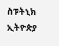ስፑትኒክ ኢትዮጵያ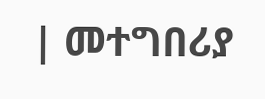| መተግበሪያ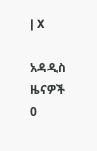| X

አዳዲስ ዜናዎች
0